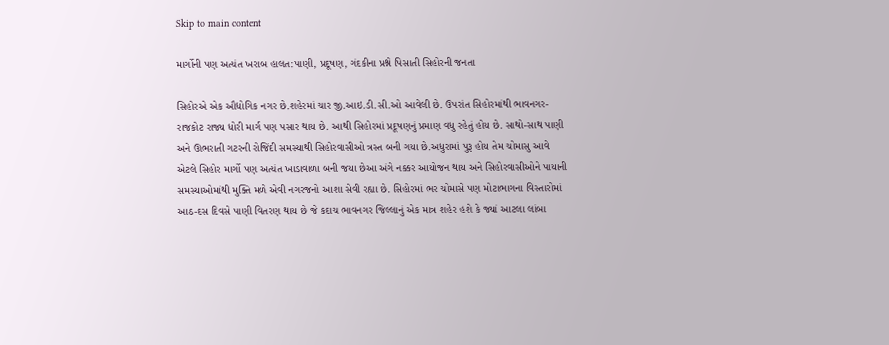Skip to main content

માર્ગોની પણ અત્યંત ખરાબ હાલત:પાણી, પ્રદૂષણ, ગંદકીના પ્રશ્ને પિસાતી સિહોરની જનતા

સિહોરએ એક ઔદ્યોગિક નગર છે.શહેરમાં ચાર જી.આઇ.ડી.સી.ઓ આવેલી છે. ઉપરાંત સિહોરમાંથી ભાવનગર-રાજકોટ રાજ્ય ધોરી માર્ગ પણ પસાર થાય છે. આથી સિહોરમાં પ્રદૂષણનું પ્રમાણ વધુ રહેતું હોય છે. સાથો-સાથ પાણી અને ઊભરાતી ગટરની રોજિંદી સમસ્યાથી સિહોરવાસીઓ ત્રસ્ત બની ગયા છે.અધુરામાં પુરૂ હોય તેમ ચોમાસુ આવે એટલે સિહોર માર્ગો પણ અત્યંત ખાડાવાળા બની જયા છેઆ અંગે નક્કર આયોજન થાય અને સિહોરવાસીઓને પાયાની સમસ્યાઓમાંથી મુક્તિ મળે એવી નગરજનો આશા સેવી રહ્યા છે. સિહોરમાં ભર ચોમાસે પણ મોટાભાગના વિસ્તારોમાં આઠ-દસ દિવસે પાણી વિતરણ થાય છે જે કદાચ ભાવનગર જિલ્લાનું એક માત્ર શહેર હશે કે જ્યાં આટલા લાંબા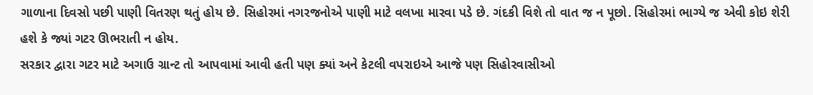ગાળાના દિવસો પછી પાણી વિતરણ થતું હોય છે. સિહોરમાં નગરજનોએ પાણી માટે વલખા મારવા પડે છે. ગંદકી વિશે તો વાત જ ન પૂછો. સિહોરમાં ભાગ્યે જ એવી કોઇ શેરી હશે કે જ્યાં ગટર ઊભરાતી ન હોય.
સરકાર દ્વારા ગટર માટે અગાઉ ગ્રાન્ટ તો આપવામાં આવી હતી પણ ક્યાં અને કેટલી વપરાઇએ આજે પણ સિહોરવાસીઓ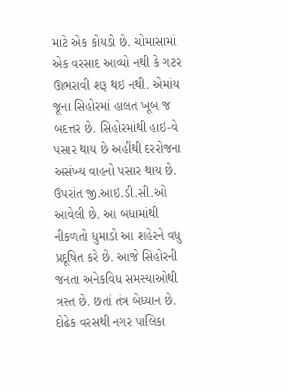માટે એક કોયડો છે. ચોમાસામાં એક વરસાદ આવ્યો નથી કે ગટર ઊભરાવી શરૂ થઇ નથી. એમાંય જૂના સિહોરમાં હાલત ખૂબ જ બદત્તર છે. સિહોરમાંથી હાઇ-વે પસાર થાય છે અહીંથી દરરોજના અસંખ્ય વાહનો પસાર થાય છે. ઉપરાંત જી.આઇ.ડી.સી.ઓ આવેલી છે. આ બધામાંથી નીકળતો ધુમાડો આ શહેરને વધુ પ્રદૂષિત કરે છે. આજે સિહોરની જનતા અનેકવિધ સમસ્યાઓથી ત્રસ્ત છે. છતાં તંત્ર બેધ્યાન છે. દોઢેક વરસથી નગર પાલિકા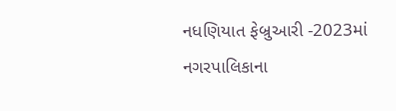નધણિયાત ફેબ્રુઆરી -2023માં નગરપાલિકાના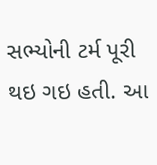સભ્યોની ટર્મ પૂરી થઇ ગઇ હતી. આ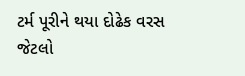ટર્મ પૂરીને થયા દોઢેક વરસ જેટલો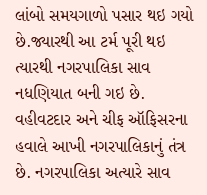લાંબો સમયગાળો પસાર થઇ ગયો છે.જ્યારથી આ ટર્મ પૂરી થઇ ત્યારથી નગરપાલિકા સાવ નધણિયાત બની ગઇ છે. વહીવટદાર અને ચીફ ઑફિસરના હવાલે આખી નગરપાલિકાનું તંત્ર છે. નગરપાલિકા અત્યારે સાવ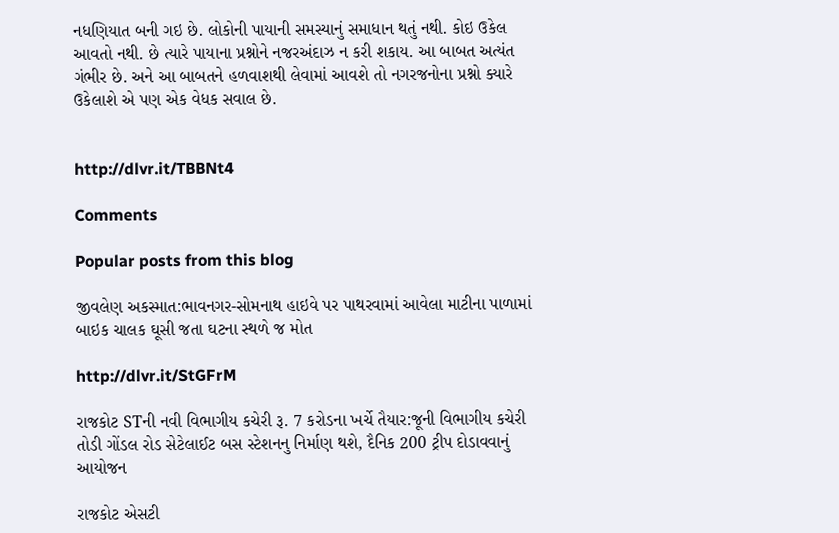નધણિયાત બની ગઇ છે. લોકોની પાયાની સમસ્યાનું સમાધાન થતું નથી. કોઇ ઉકેલ આવતો નથી. છે ત્યારે પાયાના પ્રશ્નોને નજરઅંદાઝ ન કરી શકાય. આ બાબત અત્યંત ગંભીર છે. અને આ બાબતને હળવાશથી લેવામાં આવશે તો નગરજનોના પ્રશ્નો ક્યારે ઉકેલાશે એ પણ એક વેધક સવાલ છે.


http://dlvr.it/TBBNt4

Comments

Popular posts from this blog

જીવલેણ અકસ્માત:ભાવનગર-સોમનાથ હાઇવે પર પાથરવામાં આવેલા માટીના પાળામાં બાઇક ચાલક ઘૂસી જતા ઘટના સ્થળે જ મોત

http://dlvr.it/StGFrM

રાજકોટ STની નવી વિભાગીય કચેરી રૂ. 7 કરોડના ખર્ચે તૈયાર:જૂની વિભાગીય કચેરી તોડી ગોંડલ રોડ સેટેલાઈટ બસ સ્ટેશનનુ નિર્માણ થશે, દૈનિક 200 ટ્રીપ દોડાવવાનું આયોજન

રાજકોટ એસટી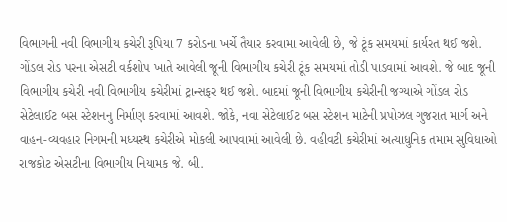વિભાગની નવી વિભાગીય કચેરી રૂપિયા 7 કરોડના ખર્ચે તૈયાર કરવામા આવેલી છે, જે ટૂંક સમયમાં કાર્યરત થઈ જશે. ગોંડલ રોડ પરના એસટી વર્કશોપ ખાતે આવેલી જૂની વિભાગીય કચેરી ટૂંક સમયમાં તોડી પાડવામાં આવશે. જે બાદ જૂની વિભાગીય કચેરી નવી વિભાગીય કચેરીમાં ટ્રાન્સફર થઈ જશે. બાદમાં જૂની વિભાગીય કચેરીની જગ્યાએ ગોંડલ રોડ સેટેલાઈટ બસ સ્ટેશનનુ નિર્માણ કરવામાં આવશે. જોકે, નવા સેટેલાઈટ બસ સ્ટેશન માટેની પ્રપોઝલ ગુજરાત માર્ગ અને વાહન-વ્યવહાર નિગમની મધ્યસ્થ કચેરીએ મોકલી આપવામાં આવેલી છે. વહીવટી કચેરીમાં અત્યાધુનિક તમામ સુવિધાઓ રાજકોટ એસટીના વિભાગીય નિયામક જે. બી.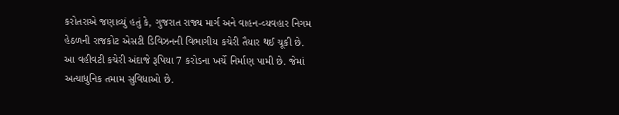કરોતરાએ જણાવ્યું હતું કે, ગુજરાત રાજ્ય માર્ગ અને વાહન-વ્યવહાર નિગમ હેઠળની રાજકોટ એસટી ડિવિઝનની વિભાગીય કચેરી તૈયાર થઈ ચૂકી છે. આ વહીવટી કચેરી અંદાજે રૂપિયા 7 કરોડના ખર્ચે નિર્માણ પામી છે. જેમાં અત્યાધુનિક તમામ સુવિધાઓ છે.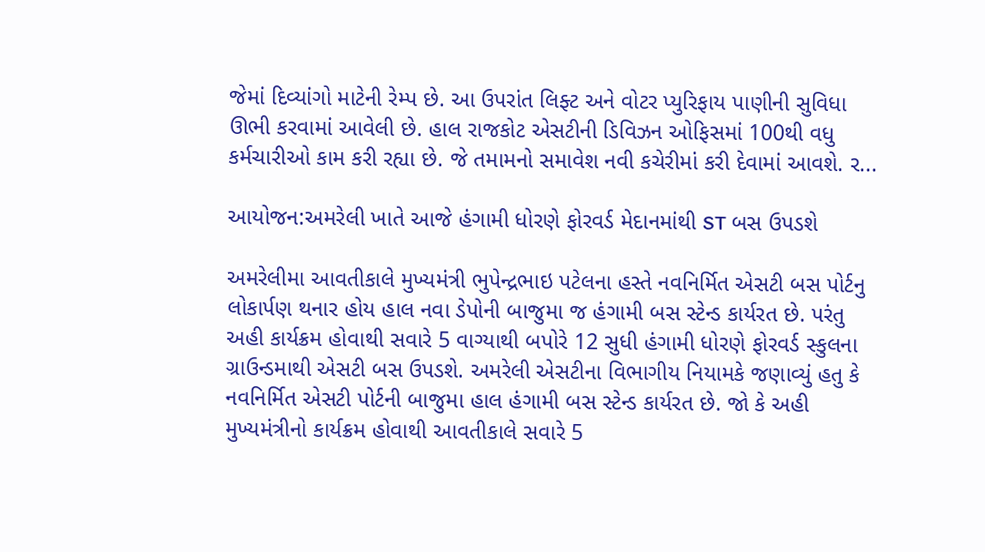જેમાં દિવ્યાંગો માટેની રેમ્પ છે. આ ઉપરાંત લિફ્ટ અને વોટર પ્યુરિફાય પાણીની સુવિધા ઊભી કરવામાં આવેલી છે. હાલ રાજકોટ એસટીની ડિવિઝન ઓફિસમાં 100થી વધુ કર્મચારીઓ કામ કરી રહ્યા છે. જે તમામનો સમાવેશ નવી કચેરીમાં કરી દેવામાં આવશે. ર...

આયોજન:અમરેલી ખાતે આજે હંગામી ધોરણે ફોરવર્ડ મેદાનમાંથી ST બસ ઉપડશે

અમરેલીમા આવતીકાલે મુખ્યમંત્રી ભુપેન્દ્રભાઇ પટેલના હસ્તે નવનિર્મિત એસટી બસ પોર્ટનુ લોકાર્પણ થનાર હોય હાલ નવા ડેપોની બાજુમા જ હંગામી બસ સ્ટેન્ડ કાર્યરત છે. પરંતુ અહી કાર્યક્રમ હોવાથી સવારે 5 વાગ્યાથી બપોરે 12 સુધી હંગામી ધોરણે ફોરવર્ડ સ્કુલના ગ્રાઉન્ડમાથી એસટી બસ ઉપડશે. અમરેલી એસટીના વિભાગીય નિયામકે જણાવ્યું હતુ કે નવનિર્મિત એસટી પોર્ટની બાજુમા હાલ હંગામી બસ સ્ટેન્ડ કાર્યરત છે. જો કે અહી મુખ્યમંત્રીનો કાર્યક્રમ હોવાથી આવતીકાલે સવારે 5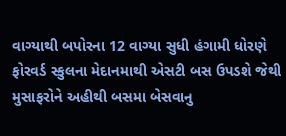વાગ્યાથી બપોરના 12 વાગ્યા સુધી હંગામી ધોરણે ફોરવર્ડ સ્કુલના મેદાનમાથી એસટી બસ ઉપડશે જેથી મુસાફરોને અહીથી બસમા બેસવાનુ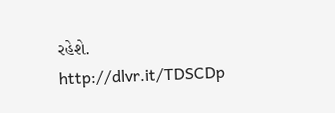રહેશે. http://dlvr.it/TDSCDp